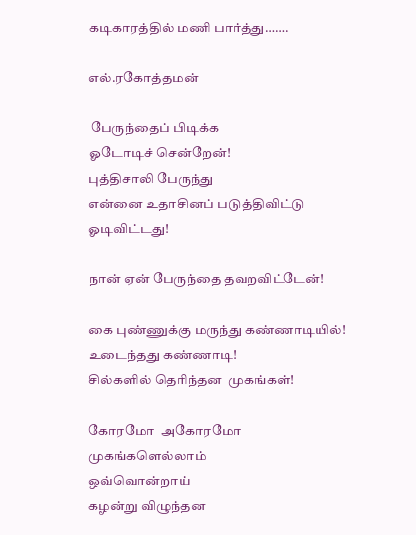கடிகாரத்தில் மணி பார்த்து…….

எல்.ரகோத்தமன்

 பேருந்தைப் பிடிக்க
ஓடோடிச் சென்றேன்!
புத்திசாலி பேருந்து
என்னை உதாசினப் படுத்திவிட்டு
ஓடிவிட்டது!

நான் ஏன் பேருந்தை தவறவிட்டேன்!

கை புண்ணுக்கு மருந்து கண்ணாடியில்!
உடைந்தது கண்ணாடி!
சில்களில் தெரிந்தன  முகங்கள்!

கோரமோ  அகோரமோ
முகங்களெல்லாம்
ஒவ்வொன்றாய்
கழன்று விழுந்தன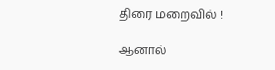திரை மறைவில் !

ஆனால்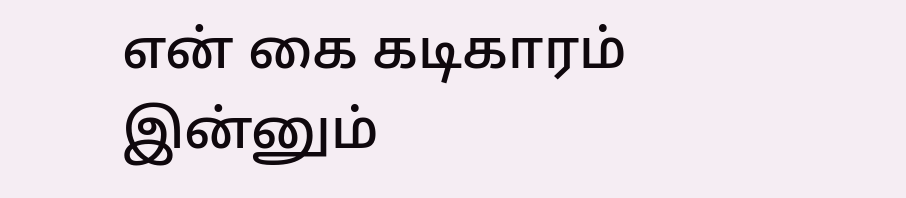என் கை கடிகாரம்
இன்னும்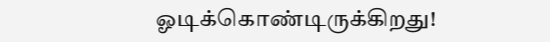ஓடிக்கொண்டிருக்கிறது!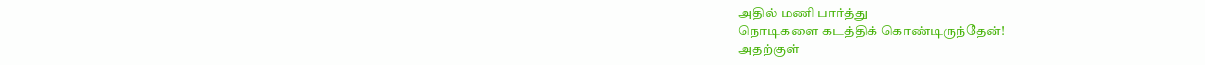அதில் மணி பார்த்து
நொடிகளை கடத்திக் கொண்டிருந்தேன்!
அதற்குள்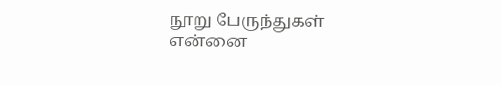நூறு பேருந்துகள்
என்னை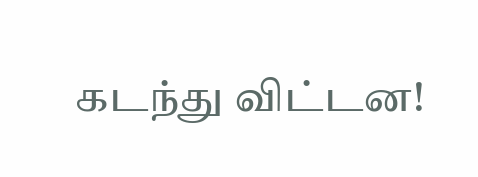கடந்து விட்டன!